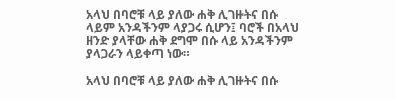አላህ በባሮቹ ላይ ያለው ሐቅ ሊገዙትና በሱ ላይም አንዳችንም ላያጋሩ ሲሆን፤ ባሮች በአላህ ዘንድ ያላቸው ሐቅ ደግሞ በሱ ላይ አንዳችንም ያላጋራን ላይቀጣ ነው።

አላህ በባሮቹ ላይ ያለው ሐቅ ሊገዙትና በሱ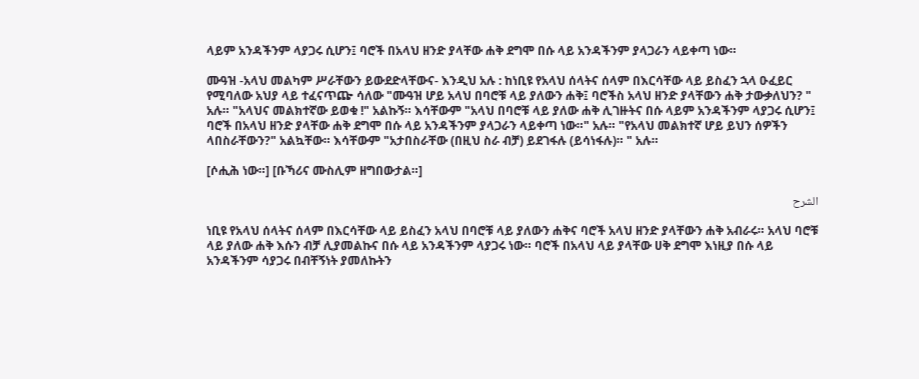ላይም አንዳችንም ላያጋሩ ሲሆን፤ ባሮች በአላህ ዘንድ ያላቸው ሐቅ ደግሞ በሱ ላይ አንዳችንም ያላጋራን ላይቀጣ ነው።

ሙዓዝ -አላህ መልካም ሥራቸውን ይውደድላቸውና- እንዲህ አሉ : ከነቢዩ የአላህ ሰላትና ሰላም በእርሳቸው ላይ ይስፈን ኋላ ዑፈይር የሚባለው አህያ ላይ ተፈናጥጬ ሳለው "ሙዓዝ ሆይ አላህ በባሮቹ ላይ ያለውን ሐቅ፤ ባሮችስ አላህ ዘንድ ያላቸውን ሐቅ ታውቃለህን? " አሉ። "አላህና መልክተኛው ይወቁ !" አልኩኝ። እሳቸውም "አላህ በባሮቹ ላይ ያለው ሐቅ ሊገዙትና በሱ ላይም አንዳችንም ላያጋሩ ሲሆን፤ ባሮች በአላህ ዘንድ ያላቸው ሐቅ ደግሞ በሱ ላይ አንዳችንም ያላጋራን ላይቀጣ ነው።" አሉ። "የአላህ መልክተኛ ሆይ ይህን ሰዎችን ላበስራቸውን?" አልኳቸው። እሳቸውም "አታበስራቸው (በዚህ ስራ ብቻ) ይደገፋሉ (ይሳነፋሉ)። " አሉ።

[ሶሒሕ ነው።] [ቡኻሪና ሙስሊም ዘግበውታል።]

الشرح

ነቢዩ የአላህ ሰላትና ሰላም በእርሳቸው ላይ ይስፈን አላህ በባሮቹ ላይ ያለውን ሐቅና ባሮች አላህ ዘንድ ያላቸውን ሐቅ አብራሩ። አላህ ባሮቹ ላይ ያለው ሐቅ እሱን ብቻ ሊያመልኩና በሱ ላይ አንዳችንም ላያጋሩ ነው። ባሮች በአላህ ላይ ያላቸው ሀቅ ደግሞ እነዚያ በሱ ላይ አንዳችንም ሳያጋሩ በብቸኝነት ያመለኩትን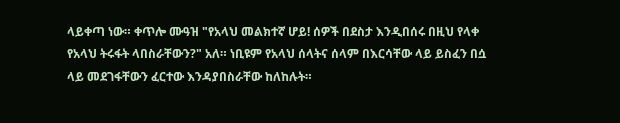ላይቀጣ ነው። ቀጥሎ ሙዓዝ "የአላህ መልክተኛ ሆይ! ሰዎች በደስታ እንዲበሰሩ በዚህ የላቀ የአላህ ትሩፋት ላበስራቸውን?" አለ። ነቢዩም የአላህ ሰላትና ሰላም በእርሳቸው ላይ ይስፈን በሷ ላይ መደገፋቸውን ፈርተው እንዳያበስራቸው ከለከሉት።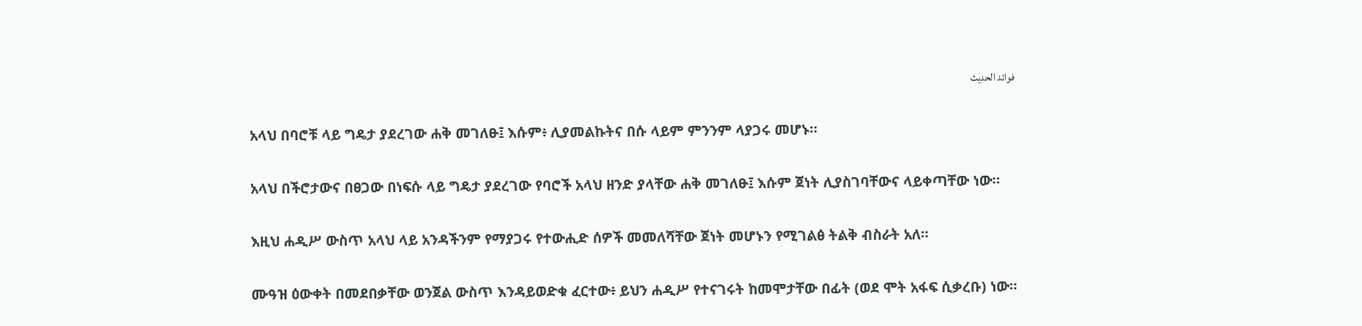فوائد الحديث

አላህ በባሮቹ ላይ ግዴታ ያደረገው ሐቅ መገለፁ፤ እሱም፥ ሊያመልኩትና በሱ ላይም ምንንም ላያጋሩ መሆኑ።

አላህ በችሮታውና በፀጋው በነፍሱ ላይ ግዴታ ያደረገው የባሮች አላህ ዘንድ ያላቸው ሐቅ መገለፁ፤ እሱም ጀነት ሊያስገባቸውና ላይቀጣቸው ነው።

እዚህ ሐዲሥ ውስጥ አላህ ላይ አንዳችንም የማያጋሩ የተውሒድ ሰዎች መመለሻቸው ጀነት መሆኑን የሚገልፅ ትልቅ ብስራት አለ።

ሙዓዝ ዕውቀት በመደበቃቸው ወንጀል ውስጥ እንዳይወድቁ ፈርተው፥ ይህን ሐዲሥ የተናገሩት ከመሞታቸው በፊት (ወደ ሞት አፋፍ ሲቃረቡ) ነው።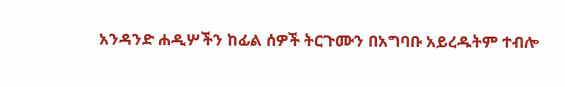አንዳንድ ሐዲሦችን ከፊል ሰዎች ትርጉሙን በአግባቡ አይረዱትም ተብሎ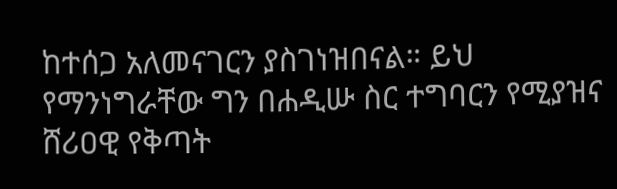ከተሰጋ አለመናገርን ያስገነዝበናል። ይህ የማንነግራቸው ግን በሐዲሡ ስር ተግባርን የሚያዝና ሸሪዐዊ የቅጣት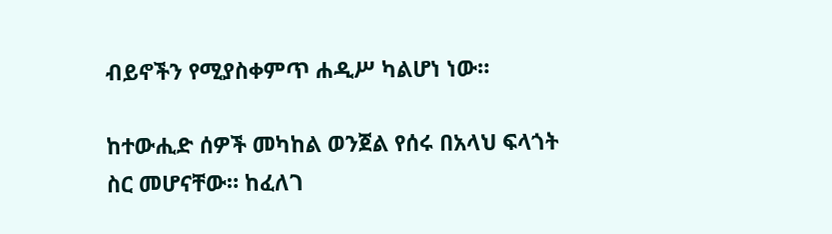ብይኖችን የሚያስቀምጥ ሐዲሥ ካልሆነ ነው።

ከተውሒድ ሰዎች መካከል ወንጀል የሰሩ በአላህ ፍላጎት ስር መሆናቸው። ከፈለገ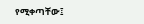የሚቀጣቸው፤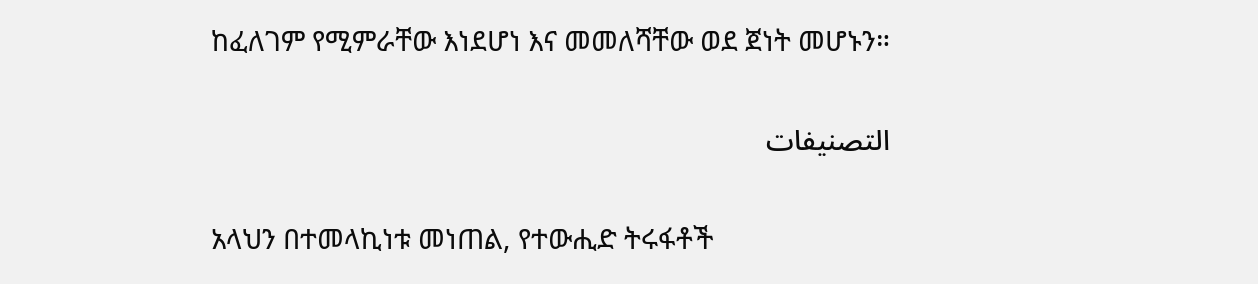ከፈለገም የሚምራቸው እነደሆነ እና መመለሻቸው ወደ ጀነት መሆኑን።

التصنيفات

አላህን በተመላኪነቱ መነጠል, የተውሒድ ትሩፋቶች